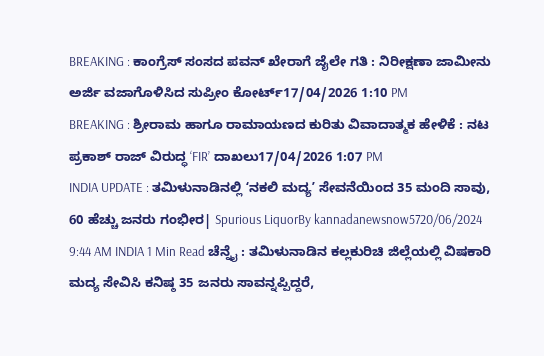BREAKING : ಕಾಂಗ್ರೆಸ್ ಸಂಸದ ಪವನ್ ಖೇರಾಗೆ ಜೈಲೇ ಗತಿ : ನಿರೀಕ್ಷಣಾ ಜಾಮೀನು ಅರ್ಜಿ ವಜಾಗೊಳಿಸಿದ ಸುಪ್ರೀಂ ಕೋರ್ಟ್17/04/2026 1:10 PM
BREAKING : ಶ್ರೀರಾಮ ಹಾಗೂ ರಾಮಾಯಣದ ಕುರಿತು ವಿವಾದಾತ್ಮಕ ಹೇಳಿಕೆ : ನಟ ಪ್ರಕಾಶ್ ರಾಜ್ ವಿರುದ್ಧ ‘FIR’ ದಾಖಲು17/04/2026 1:07 PM
INDIA UPDATE : ತಮಿಳುನಾಡಿನಲ್ಲಿ ʻನಕಲಿ ಮದ್ಯʼ ಸೇವನೆಯಿಂದ 35 ಮಂದಿ ಸಾವು, 60 ಹೆಚ್ಚು ಜನರು ಗಂಭೀರ| Spurious LiquorBy kannadanewsnow5720/06/2024 9:44 AM INDIA 1 Min Read ಚೆನ್ನೈ : ತಮಿಳುನಾಡಿನ ಕಲ್ಲಕುರಿಚಿ ಜಿಲ್ಲೆಯಲ್ಲಿ ವಿಷಕಾರಿ ಮದ್ಯ ಸೇವಿಸಿ ಕನಿಷ್ಠ 35 ಜನರು ಸಾವನ್ನಪ್ಪಿದ್ದರೆ,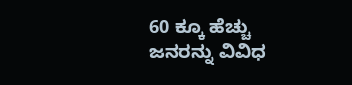60 ಕ್ಕೂ ಹೆಚ್ಚು ಜನರನ್ನು ವಿವಿಧ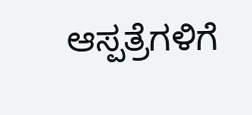ಆಸ್ಪತ್ರೆಗಳಿಗೆ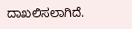ದಾಖಲಿಸಲಾಗಿದೆ.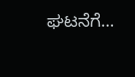ಘಟನೆಗೆ…